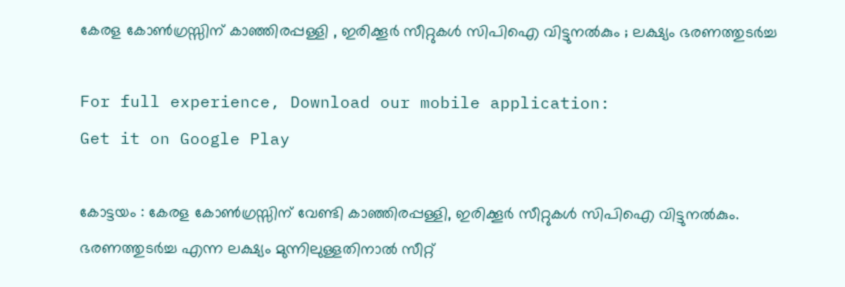കേരള കോൺഗ്രസ്സിന് കാഞ്ഞിരപ്പള്ളി , ഇരിക്കൂര്‍ സീറ്റുകള്‍ സിപിഐ വിട്ടുനല്‍കും ; ലക്ഷ്യം ഭരണത്തുടർച്ച

For full experience, Download our mobile application:
Get it on Google Play

കോട്ടയം : കേരള കോൺഗ്രസ്സിന് വേണ്ടി കാഞ്ഞിരപ്പള്ളി, ഇരിക്കൂർ സീറ്റുകൾ സിപിഐ വിട്ടുനൽകും. ഭരണത്തുടർച്ച എന്ന ലക്ഷ്യം മുന്നിലുള്ളതിനാൽ സീറ്റ്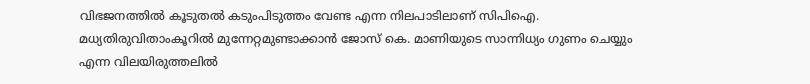വിഭജനത്തിൽ കൂടുതൽ കടുംപിടുത്തം വേണ്ട എന്ന നിലപാടിലാണ് സിപിഐ. മധ്യതിരുവിതാംകൂറിൽ മുന്നേറ്റമുണ്ടാക്കാൻ ജോസ് കെ. മാണിയുടെ സാന്നിധ്യം ഗുണം ചെയ്യും എന്ന വിലയിരുത്തലിൽ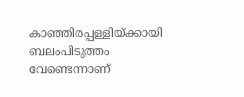കാഞ്ഞിരപ്പള്ളിയ്ക്കായി ബലംപിടുത്തം വേണ്ടെന്നാണ്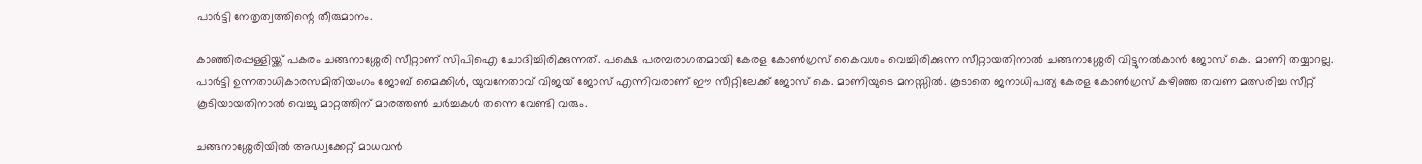പാർട്ടി നേതൃത്വത്തിന്റെ തീരുമാനം.

കാഞ്ഞിരപ്പള്ളിയ്ക്ക് പകരം ചങ്ങനാശ്ശേരി സീറ്റാണ് സിപിഐ ചോദിച്ചിരിക്കുന്നത്. പക്ഷെ പരമ്പരാഗതമായി കേരള കോൺഗ്രസ് കൈവശം വെച്ചിരിക്കുന്ന സീറ്റായതിനാൽ ചങ്ങനാശ്ശേരി വിട്ടുനൽകാൻ ജോസ് കെ. മാണി തയ്യാറല്ല. പാർട്ടി ഉന്നതാധികാരസമിതിയംഗം ജോബ് മൈക്കിൾ, യുവനേതാവ് വിജയ് ജോസ് എന്നിവരാണ് ഈ സീറ്റിലേക്ക് ജോസ് കെ. മാണിയുടെ മനസ്സിൽ. കൂടാതെ ജനാധിപത്യ കേരള കോൺഗ്രസ് കഴിഞ്ഞ തവണ മത്സരിച്ച സീറ്റ് കൂടിയായതിനാൽ വെച്ചു മാറ്റത്തിന് മാരത്തൺ ചർച്ചകൾ തന്നെ വേണ്ടി വരും.

ചങ്ങനാശ്ശേരിയിൽ അഡ്വക്കേറ്റ് മാധവൻ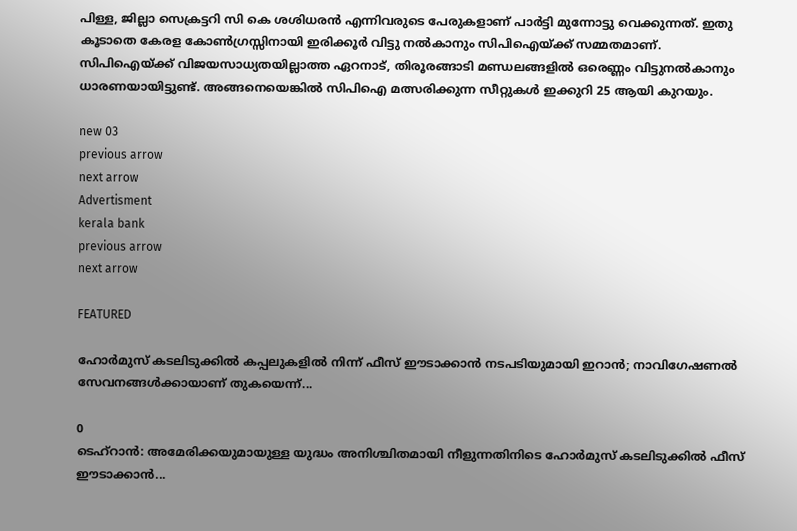പിള്ള, ജില്ലാ സെക്രട്ടറി സി കെ ശശിധരൻ എന്നിവരുടെ പേരുകളാണ് പാർട്ടി മുന്നോട്ടു വെക്കുന്നത്. ഇതു കൂടാതെ കേരള കോൺഗ്രസ്സിനായി ഇരിക്കൂർ വിട്ടു നൽകാനും സിപിഐയ്ക്ക് സമ്മതമാണ്. സിപിഐയ്ക്ക് വിജയസാധ്യതയില്ലാത്ത ഏറനാട്, തിരൂരങ്ങാടി മണ്ഡലങ്ങളിൽ ഒരെണ്ണം വിട്ടുനൽകാനും ധാരണയായിട്ടുണ്ട്. അങ്ങനെയെങ്കിൽ സിപിഐ മത്സരിക്കുന്ന സീറ്റുകൾ ഇക്കുറി 25 ആയി കുറയും.

new 03
previous arrow
next arrow
Advertisment
kerala bank
previous arrow
next arrow

FEATURED

ഹോർമുസ് കടലിടുക്കിൽ കപ്പലുകളിൽ നിന്ന് ഫീസ് ഈടാക്കാൻ നടപടിയുമായി ഇറാൻ; നാവിഗേഷണൽ സേവനങ്ങൾക്കായാണ് തുകയെന്ന്...

0
ടെഹ്റാൻ: അമേരിക്കയുമായുള്ള യുദ്ധം അനിശ്ചിതമായി നീളുന്നതിനിടെ ഹോർമുസ് കടലിടുക്കിൽ ഫീസ് ഈടാക്കാൻ...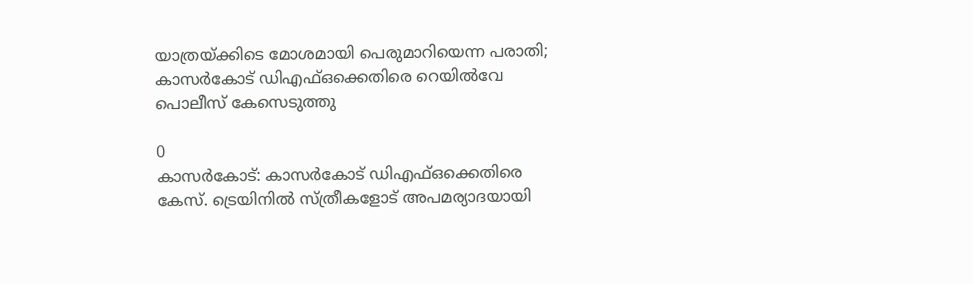യാത്രയ്ക്കിടെ മോശമായി പെരുമാറിയെന്ന പരാതി; കാസർകോട് ഡിഎഫ്ഒക്കെതിരെ റെയിൽവേ പൊലീസ് കേസെടുത്തു

0
കാസര്‍കോട്: കാസര്‍കോട് ഡിഎഫ്ഒക്കെതിരെ കേസ്. ട്രെയിനില്‍ സ്ത്രീകളോട് അപമര്യാദയായി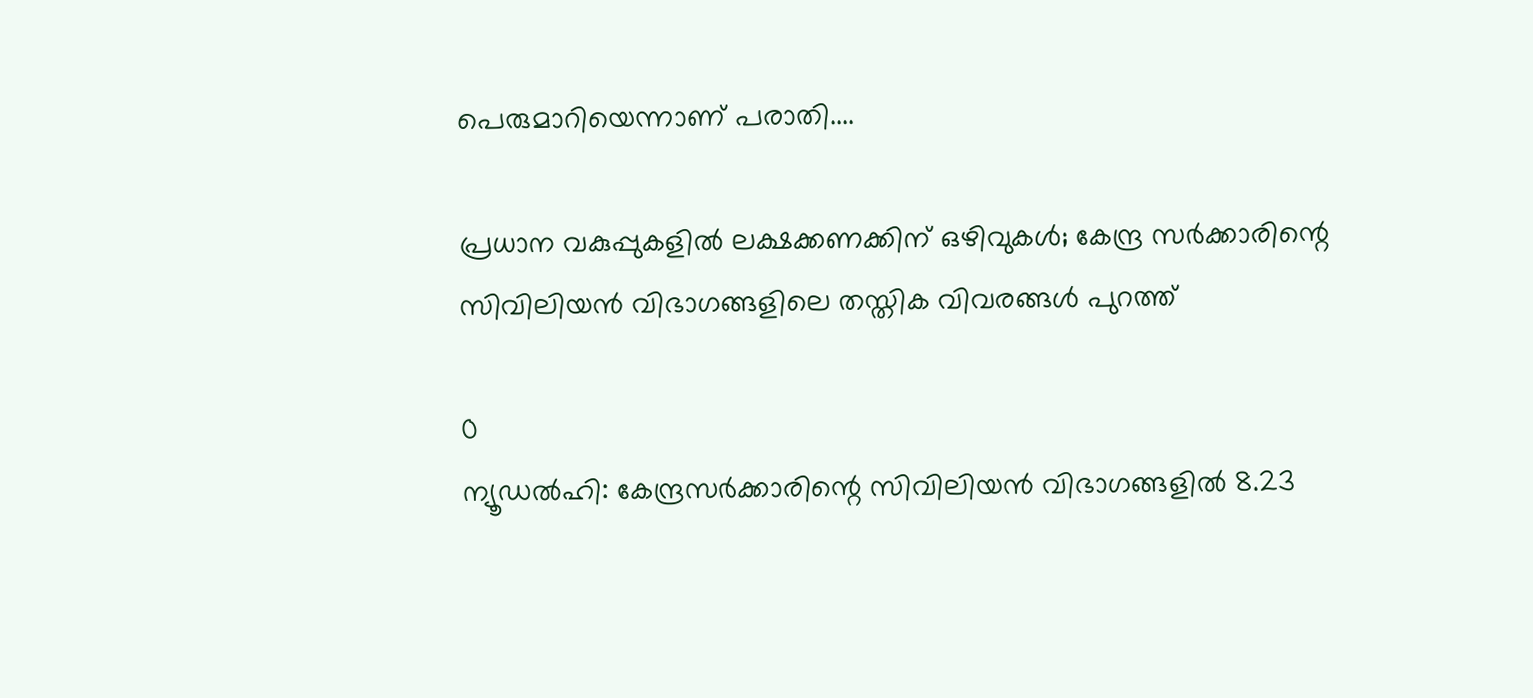പെരുമാറിയെന്നാണ് പരാതി....

പ്രധാന വകുപ്പുകളിൽ ലക്ഷക്കണക്കിന് ഒഴിവുകൾ; കേന്ദ്ര സർക്കാരിന്റെ സിവിലിയൻ വിഭാഗങ്ങളിലെ തസ്തിക വിവരങ്ങൾ പുറത്ത്

0
ന്യൂഡല്‍ഹി: കേന്ദ്രസര്‍ക്കാരിന്റെ സിവിലിയന്‍ വിഭാഗങ്ങളില്‍ 8.23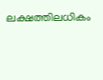ലക്ഷത്തിലധികം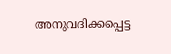അനുവദിക്കപ്പെട്ട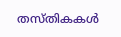തസ്തികകള്‍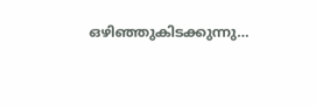ഒഴിഞ്ഞുകിടക്കുന്നു...